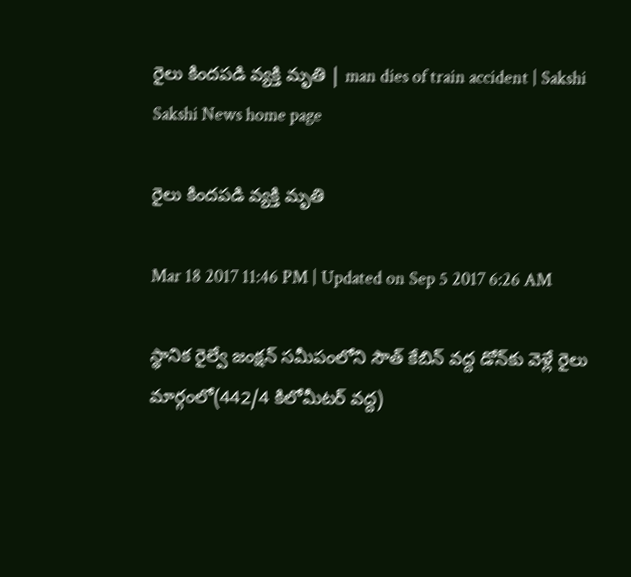రైలు కిందపడి వ్యక్తి మృతి | man dies of train accident | Sakshi
Sakshi News home page

రైలు కిందపడి వ్యక్తి మృతి

Mar 18 2017 11:46 PM | Updated on Sep 5 2017 6:26 AM

స్థానిక రైల్వే జంక్షన్‌ సమీపంలోని సౌత్‌ కేబిన్‌ వద్ద డోన్‌కు వెళ్లే రైలు మార్గంలో(442/4 కిలోమీటర్‌ వద్ద)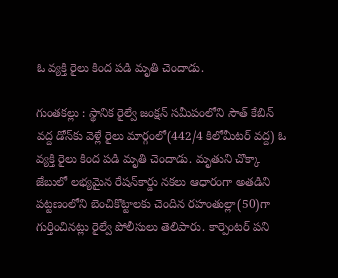ఓ వ్యక్తి రైలు కింద పడి మృతి చెందాడు.

గుంతకల్లు : స్థానిక రైల్వే జంక్షన్‌ సమీపంలోని సౌత్‌ కేబిన్‌ వద్ద డోన్‌కు వెళ్లే రైలు మార్గంలో(442/4 కిలోమీటర్‌ వద్ద) ఓ వ్యక్తి రైలు కింద పడి మృతి చెందాడు. మృతుని చొక్కా జేబులో లభ్యమైన రేషన్‌కార్డు నకలు ఆధారంగా అతడిని పట్టణంలోని బెంచికొట్టాలకు చెందిన రహంతుల్లా(50)గా గుర్తించినట్లు రైల్వే పోలీసులు తెలిపారు. కార్పెంటర్‌ పని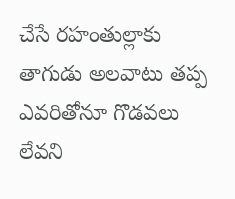చేసే రహంతుల్లాకు తాగుడు అలవాటు తప్ప ఎవరితోనూ గొడవలు లేవని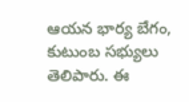ఆయన భార్య బేగం, కుటుంబ సభ్యులు తెలిపారు. ఈ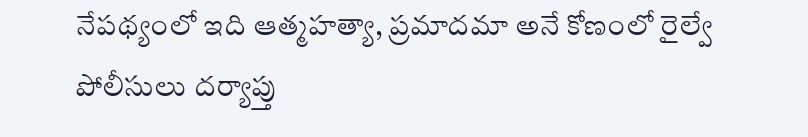నేపథ్యంలో ఇది ఆత్మహత్యా, ప్రమాదమా అనే కోణంలో రైల్వే పోలీసులు దర్యాప్తు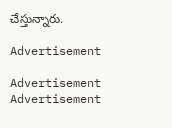చేస్తున్నారు.

Advertisement

Advertisement
Advertisement